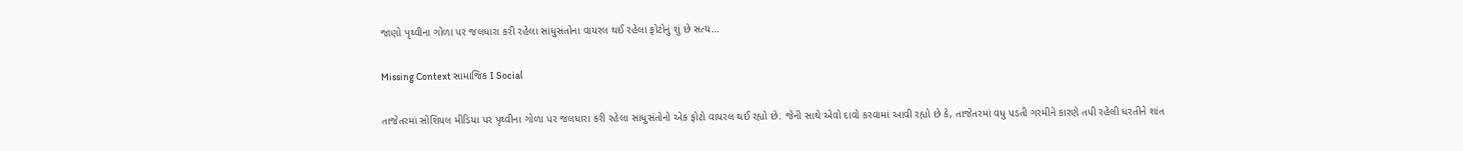જાણો પૃથ્વીના ગોળા પર જલધારા કરી રહેલા સાધુસંતોના વાયરલ થઈ રહેલા ફોટોનું શું છે સત્ય…

Missing Context સામાજિક I Social

તાજેતરમાં સોશિયલ મીડિયા પર પૃથ્વીના ગોળા પર જલધારા કરી રહેલા સાધુસંતોનો એક ફોટો વાયરલ થઈ રહ્યો છે. જેની સાથે એવો દાવો કરવામાં આવી રહ્યો છે કે, તાજેતરમાં વધુ પડતી ગરમીને કારણે તપી રહેલી ધરતીને શાંત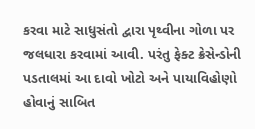કરવા માટે સાધુસંતો દ્વારા પૃથ્વીના ગોળા પર જલધારા કરવામાં આવી. પરંતુ ફેક્ટ ક્રેસેન્ડોની પડતાલમાં આ દાવો ખોટો અને પાયાવિહોણો હોવાનું સાબિત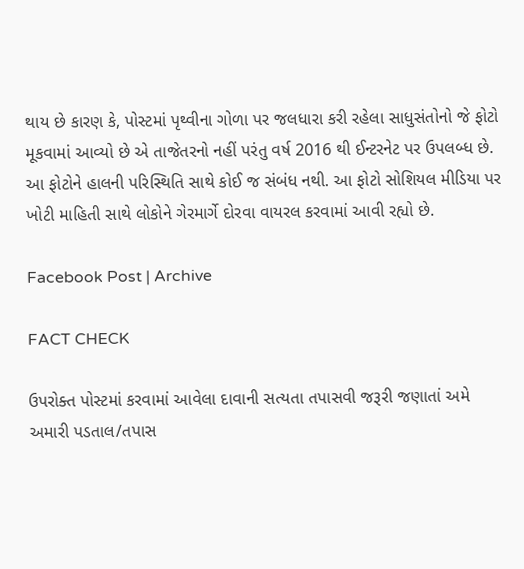થાય છે કારણ કે, પોસ્ટમાં પૃથ્વીના ગોળા પર જલધારા કરી રહેલા સાધુસંતોનો જે ફોટો મૂકવામાં આવ્યો છે એ તાજેતરનો નહીં પરંતુ વર્ષ 2016 થી ઈન્ટરનેટ પર ઉપલબ્ધ છે. આ ફોટોને હાલની પરિસ્થિતિ સાથે કોઈ જ સંબંધ નથી. આ ફોટો સોશિયલ મીડિયા પર ખોટી માહિતી સાથે લોકોને ગેરમાર્ગે દોરવા વાયરલ કરવામાં આવી રહ્યો છે.

Facebook Post | Archive

FACT CHECK

ઉપરોક્ત પોસ્ટમાં કરવામાં આવેલા દાવાની સત્યતા તપાસવી જરૂરી જણાતાં અમે અમારી પડતાલ/તપાસ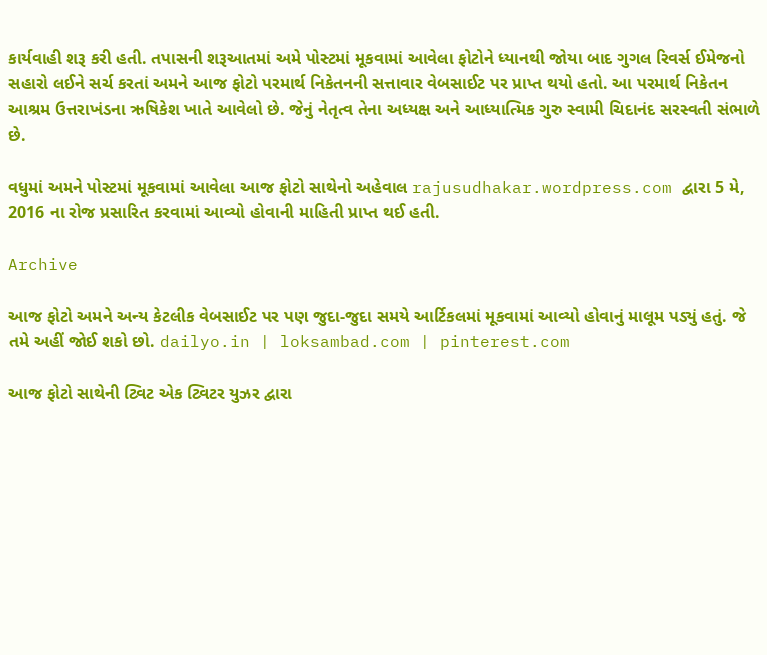કાર્યવાહી શરૂ કરી હતી. તપાસની શરૂઆતમાં અમે પોસ્ટમાં મૂકવામાં આવેલા ફોટોને ધ્યાનથી જોયા બાદ ગુગલ રિવર્સ ઈમેજનો સહારો લઈને સર્ચ કરતાં અમને આજ ફોટો પરમાર્થ નિકેતનની સત્તાવાર વેબસાઈટ પર પ્રાપ્ત થયો હતો. આ પરમાર્થ નિકેતન આશ્રમ ઉત્તરાખંડના ઋષિકેશ ખાતે આવેલો છે. જેનું નેતૃત્વ તેના અધ્યક્ષ અને આધ્યાત્મિક ગુરુ સ્વામી ચિદાનંદ સરસ્વતી સંભાળે છે.

વધુમાં અમને પોસ્ટમાં મૂકવામાં આવેલા આજ ફોટો સાથેનો અહેવાલ rajusudhakar.wordpress.com દ્વારા 5 મે, 2016 ના રોજ પ્રસારિત કરવામાં આવ્યો હોવાની માહિતી પ્રાપ્ત થઈ હતી.

Archive

આજ ફોટો અમને અન્ય કેટલીક વેબસાઈટ પર પણ જુદા-જુદા સમયે આર્ટિકલમાં મૂકવામાં આવ્યો હોવાનું માલૂમ પડ્યું હતું. જે તમે અહીં જોઈ શકો છો. dailyo.in | loksambad.com | pinterest.com

આજ ફોટો સાથેની ટ્વિટ એક ટ્વિટર યુઝર દ્વારા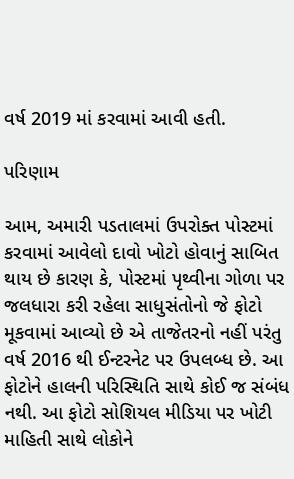વર્ષ 2019 માં કરવામાં આવી હતી.

પરિણામ

આમ, અમારી પડતાલમાં ઉપરોક્ત પોસ્ટમાં કરવામાં આવેલો દાવો ખોટો હોવાનું સાબિત થાય છે કારણ કે, પોસ્ટમાં પૃથ્વીના ગોળા પર જલધારા કરી રહેલા સાધુસંતોનો જે ફોટો મૂકવામાં આવ્યો છે એ તાજેતરનો નહીં પરંતુ વર્ષ 2016 થી ઈન્ટરનેટ પર ઉપલબ્ધ છે. આ ફોટોને હાલની પરિસ્થિતિ સાથે કોઈ જ સંબંધ નથી. આ ફોટો સોશિયલ મીડિયા પર ખોટી માહિતી સાથે લોકોને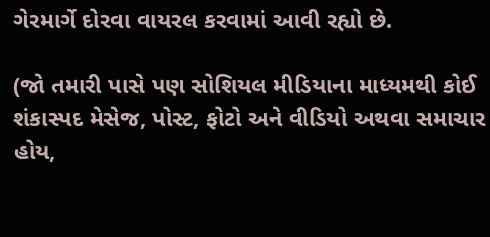ગેરમાર્ગે દોરવા વાયરલ કરવામાં આવી રહ્યો છે.

(જો તમારી પાસે પણ સોશિયલ મીડિયાના માધ્યમથી કોઈ શંકાસ્પદ મેસેજ, પોસ્ટ, ફોટો અને વીડિયો અથવા સમાચાર હોય,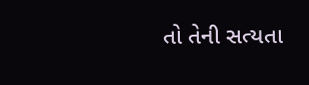તો તેની સત્યતા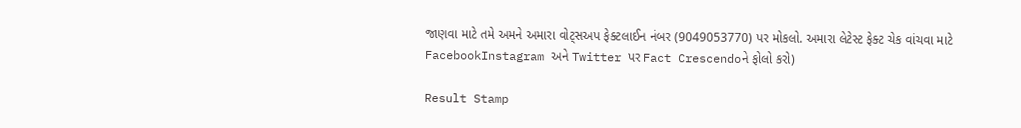જાણવા માટે તમે અમને અમારા વોટ્સઅપ ફેક્ટલાઈન નંબર (9049053770) પર મોકલો. અમારા લેટેસ્ટ ફેક્ટ ચેક વાંચવા માટે FacebookInstagram અને Twitter પર Fact Crescendoને ફોલો કરો)

Result Stamp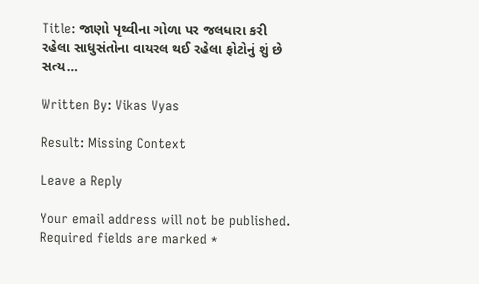Title: જાણો પૃથ્વીના ગોળા પર જલધારા કરી રહેલા સાધુસંતોના વાયરલ થઈ રહેલા ફોટોનું શું છે સત્ય…

Written By: Vikas Vyas

Result: Missing Context

Leave a Reply

Your email address will not be published. Required fields are marked *